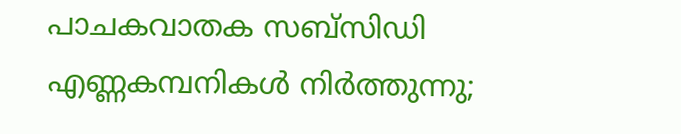പാചകവാതക സബ്‌സിഡി എണ്ണകമ്പനികൾ നിർത്തുന്നു;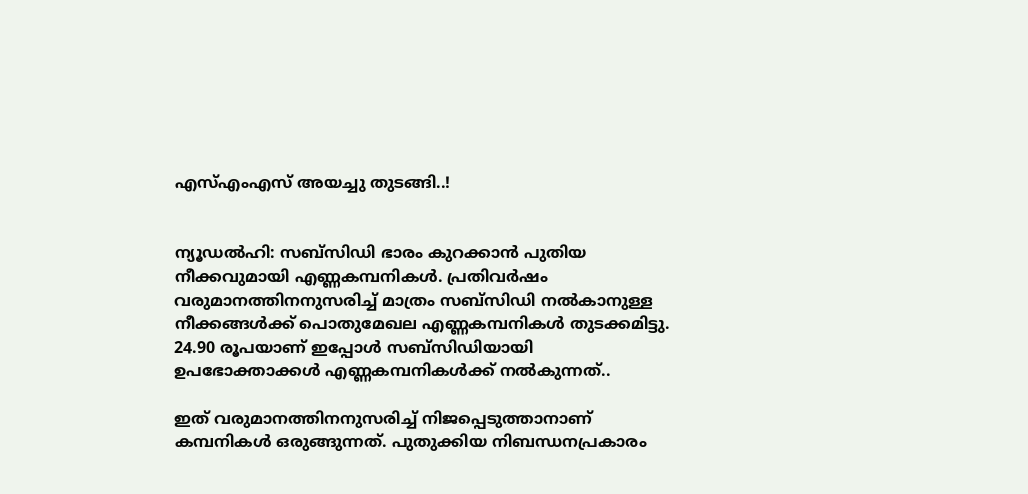എസ്എംഎസ് അയച്ചു തുടങ്ങി..!


ന്യൂഡൽഹി: സബ്‌സിഡി ഭാരം കുറക്കാൻ പുതിയ നീക്കവുമായി എണ്ണകമ്പനികൾ. പ്രതിവർഷം വരുമാനത്തിനനുസരിച്ച് മാത്രം സബ്സിഡി നൽകാനുള്ള നീക്കങ്ങൾക്ക് പൊതുമേഖല എണ്ണകമ്പനികൾ തുടക്കമിട്ടു. 24.90 രൂപയാണ് ഇപ്പോൾ സബ്‌സിഡിയായി ഉപഭോക്താക്കൾ എണ്ണകമ്പനികൾക്ക് നൽകുന്നത്..

ഇത് വരുമാനത്തിനനുസരിച്ച് നിജപ്പെടുത്താനാണ് കമ്പനികൾ ഒരുങ്ങുന്നത്. പുതുക്കിയ നിബന്ധനപ്രകാരം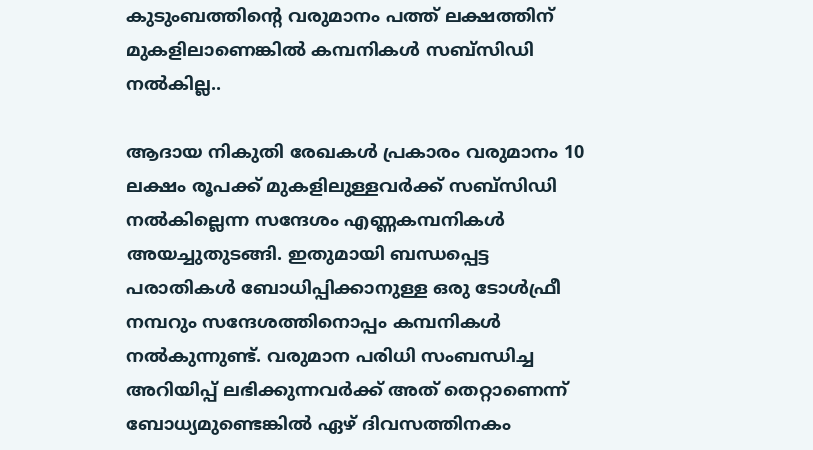കുടുംബത്തിന്റെ വരുമാനം പത്ത് ലക്ഷത്തിന് മുകളിലാണെങ്കിൽ കമ്പനികൾ സബ്സിഡി നൽകില്ല..

ആദായ നികുതി രേഖകൾ പ്രകാരം വരുമാനം 10 ലക്ഷം രൂപക്ക് മുകളിലുള്ളവർക്ക് സബ്സിഡി നൽകില്ലെന്ന സന്ദേശം എണ്ണകമ്പനികൾ അയച്ചുതുടങ്ങി. ഇതുമായി ബന്ധപ്പെട്ട പരാതികൾ ബോധിപ്പിക്കാനുള്ള ഒരു ടോൾഫ്രീ നമ്പറും സന്ദേശത്തിനൊപ്പം കമ്പനികൾ നൽകുന്നുണ്ട്. വരുമാന പരിധി സംബന്ധിച്ച അറിയിപ്പ് ലഭിക്കുന്നവർക്ക് അത് തെറ്റാണെന്ന് ബോധ്യമുണ്ടെങ്കിൽ ഏഴ് ദിവസത്തിനകം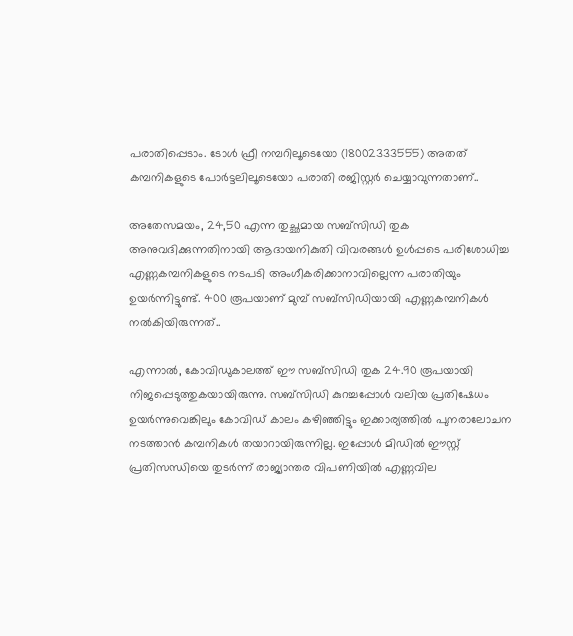പരാതിപ്പെടാം. ടോൾ ഫ്രീ നമ്പറിലൂടെയോ (18002333555) അതത് കമ്പനികളുടെ പോർട്ടലിലൂടെയോ പരാതി രജിസ്റ്റർ ചെയ്യാവുന്നതാണ്..

അതേസമയം, 24,50 എന്ന തുച്ഛമായ സബ്സിഡി തുക അനുവദിക്കുന്നതിനായി ആദായനികുതി വിവരങ്ങൾ ഉൾപ്പടെ പരിശോധിച്ച എണ്ണകമ്പനികളുടെ നടപടി അംഗീകരിക്കാനാവില്ലെന്ന പരാതിയും ഉയർന്നിട്ടുണ്ട്. 400 രൂപയാണ് മുമ്പ് സബ്‌സിഡിയായി എണ്ണകമ്പനികൾ നൽകിയിരുന്നത്..

എന്നാൽ, കോവിഡുകാലത്ത് ഈ സബ്സിഡി തുക 24.90 രൂപയായി നിജപ്പെടുത്തുകയായിരുന്നു. സബ്സിഡി കുറച്ചപ്പോൾ വലിയ പ്രതിഷേധം ഉയർന്നുവെങ്കിലും കോവിഡ് കാലം കഴിഞ്ഞിട്ടും ഇക്കാര്യത്തിൽ പുനരാലോചന നടത്താൻ കമ്പനികൾ തയാറായിരുന്നില്ല. ഇപ്പോൾ മിഡിൽ ഈസ്റ്റ് പ്രതിസന്ധിയെ തുടർന്ന് രാജ്യാന്തര വിപണിയിൽ എണ്ണവില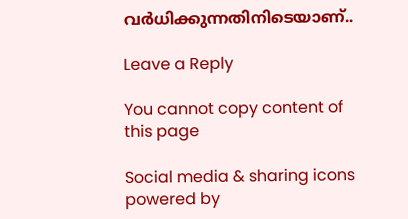വർധിക്കുന്നതിനിടെയാണ്..

Leave a Reply

You cannot copy content of this page

Social media & sharing icons powered by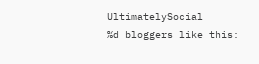UltimatelySocial
%d bloggers like this: